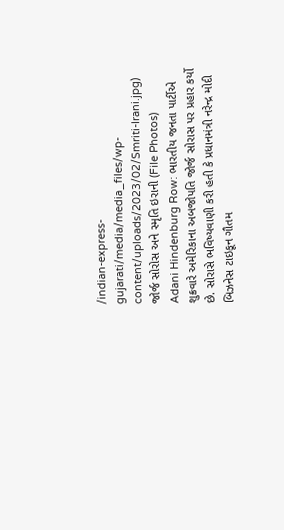/indian-express-gujarati/media/media_files/wp-content/uploads/2023/02/Smriti-Irani.jpg)
જોર્જ સોરોસ અને સ્મૃતિ ઇરાની (File Photos)
Adani Hindenburg Row: ભારતીય જનતા પાર્ટીએ શુક્રવારે અમેરિકાના અબજોપતિ જોર્જ સોરાસ પર પ્રહાર કર્યો છે. સોરાસે ભવિષ્યવાણી કરી હતી કે પ્રધાનમંત્રી નરેન્દ્ર મોદી બિઝનેસ ટાઇકૂન ગૌતમ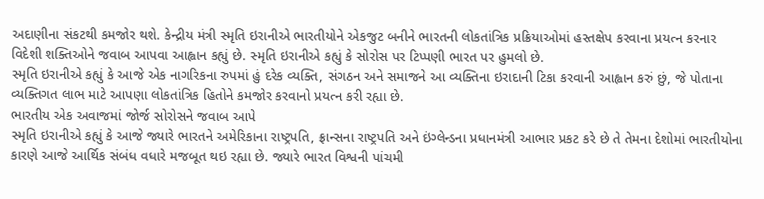અદાણીના સંકટથી કમજોર થશે. કેન્દ્રીય મંત્રી સ્મૃતિ ઇરાનીએ ભારતીયોને એકજુટ બનીને ભારતની લોકતાંત્રિક પ્રક્રિયાઓમાં હસ્તક્ષેપ કરવાના પ્રયત્ન કરનાર વિદેશી શક્તિઓને જવાબ આપવા આહ્વાન કહ્યું છે. સ્મૃતિ ઇરાનીએ કહ્યું કે સોરોસ પર ટિપ્પણી ભારત પર હુમલો છે.
સ્મૃતિ ઇરાનીએ કહ્યું કે આજે એક નાગરિકના રુપમાં હું દરેક વ્યક્તિ, સંગઠન અને સમાજને આ વ્યક્તિના ઇરાદાની ટિકા કરવાની આહ્વાન કરું છું, જે પોતાના વ્યક્તિગત લાભ માટે આપણા લોકતાંત્રિક હિતોને કમજોર કરવાનો પ્રયત્ન કરી રહ્યા છે.
ભારતીય એક અવાજમાં જોર્જ સોરોસને જવાબ આપે
સ્મૃતિ ઇરાનીએ કહ્યું કે આજે જ્યારે ભારતને અમેરિકાના રાષ્ટ્રપતિ, ફ્રાન્સના રાષ્ટ્રપતિ અને ઇંગ્લેન્ડના પ્રધાનમંત્રી આભાર પ્રકટ કરે છે તે તેમના દેશોમાં ભારતીયોના કારણે આજે આર્થિક સંબંધ વધારે મજબૂત થઇ રહ્યા છે. જ્યારે ભારત વિશ્વની પાંચમી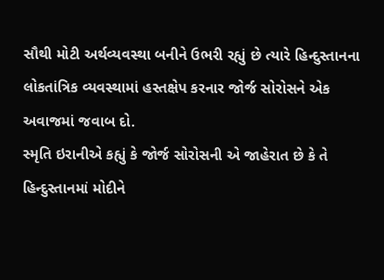સૌથી મોટી અર્થવ્યવસ્થા બનીને ઉભરી રહ્યું છે ત્યારે હિન્દુસ્તાનના લોકતાંત્રિક વ્યવસ્થામાં હસ્તક્ષેપ કરનાર જોર્જ સોરોસને એક અવાજમાં જવાબ દો.
સ્મૃતિ ઇરાનીએ કહ્યું કે જોર્જ સોરોસની એ જાહેરાત છે કે તે હિન્દુસ્તાનમાં મોદીને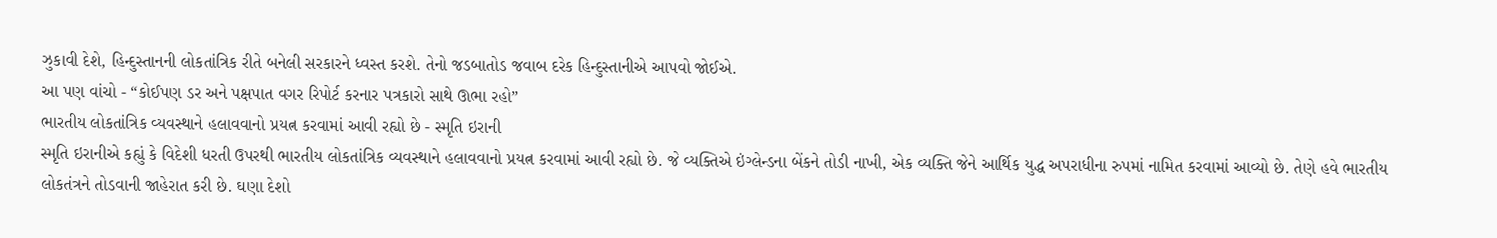ઝુકાવી દેશે, હિન્દુસ્તાનની લોકતાંત્રિક રીતે બનેલી સરકારને ધ્વસ્ત કરશે. તેનો જડબાતોડ જવાબ દરેક હિન્દુસ્તાનીએ આપવો જોઈએ.
આ પણ વાંચો - “કોઈપણ ડર અને પક્ષપાત વગર રિપોર્ટ કરનાર પત્રકારો સાથે ઊભા રહો”
ભારતીય લોકતાંત્રિક વ્યવસ્થાને હલાવવાનો પ્રયત્ન કરવામાં આવી રહ્યો છે - સ્મૃતિ ઇરાની
સ્મૃતિ ઇરાનીએ કહ્યું કે વિદેશી ધરતી ઉપરથી ભારતીય લોકતાંત્રિક વ્યવસ્થાને હલાવવાનો પ્રયત્ન કરવામાં આવી રહ્યો છે. જે વ્યક્તિએ ઇંગ્લેન્ડના બેંકને તોડી નાખી, એક વ્યક્તિ જેને આર્થિક યુદ્ધ અપરાધીના રુપમાં નામિત કરવામાં આવ્યો છે. તેણે હવે ભારતીય લોકતંત્રને તોડવાની જાહેરાત કરી છે. ઘણા દેશો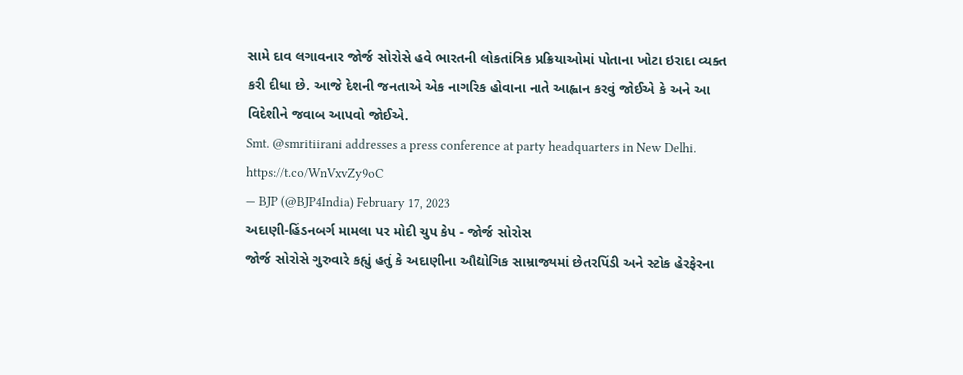સામે દાવ લગાવનાર જોર્જ સોરોસે હવે ભારતની લોકતાંત્રિક પ્રક્રિયાઓમાં પોતાના ખોટા ઇરાદા વ્યક્ત કરી દીધા છે. આજે દેશની જનતાએ એક નાગરિક હોવાના નાતે આહ્વાન કરવું જોઈએ કે અને આ વિદેશીને જવાબ આપવો જોઈએ.
Smt. @smritiirani addresses a press conference at party headquarters in New Delhi. https://t.co/WnVxvZy9oC
— BJP (@BJP4India) February 17, 2023
અદાણી-હિંડનબર્ગ મામલા પર મોદી ચુપ કેપ - જોર્જ સોરોસ
જોર્જ સોરોસે ગુરુવારે કહ્યું હતું કે અદાણીના ઔદ્યોગિક સામ્રાજ્યમાં છેતરપિંડી અને સ્ટોક હેરફેરના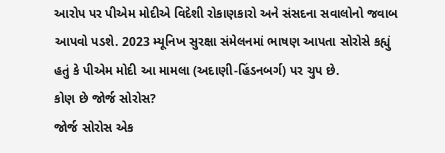આરોપ પર પીએમ મોદીએ વિદેશી રોકાણકારો અને સંસદના સવાલોનો જવાબ આપવો પડશે. 2023 મ્યૂનિખ સુરક્ષા સંમેલનમાં ભાષણ આપતા સોરોસે કહ્યું હતું કે પીએમ મોદી આ મામલા (અદાણી-હિંડનબર્ગ) પર ચુપ છે.
કોણ છે જોર્જ સોરોસ?
જોર્જ સોરોસ એક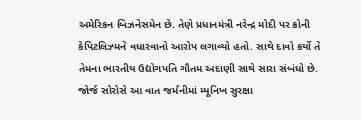અમેરિકન બિઝનેસમેન છે. તેણે પ્રધાનમંત્રી નરેન્દ્ર મોદી પર ક્રોની કેપિટલિઝ્મને વધારવાનો આરોપ લગાવ્યો હતો. સાથે દાવો કર્યો તે તેમના ભારતીય ઉદ્યોગપતિ ગૌતમ અદાણી સાથે સારા સંબંધો છે. જોર્જ સોરોસે આ વાત જર્મનીમાં મ્યૂનિખ સુરક્ષા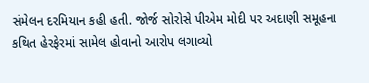સંમેલન દરમિયાન કહી હતી. જોર્જ સોરોસે પીએમ મોદી પર અદાણી સમૂહના કથિત હેરફેરમાં સામેલ હોવાનો આરોપ લગાવ્યો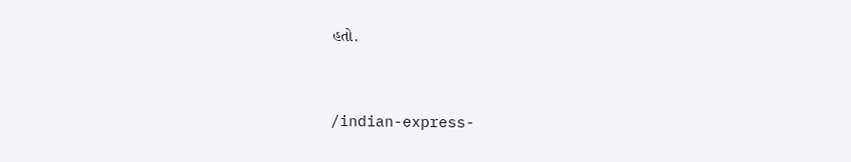હતો.


/indian-express-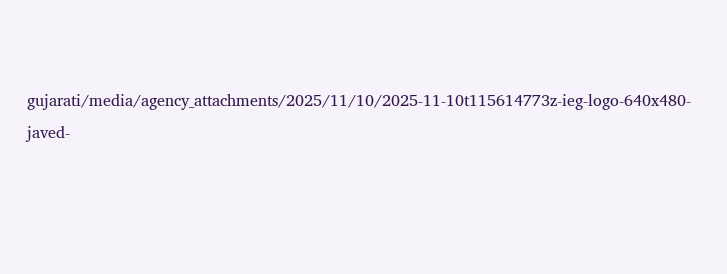gujarati/media/agency_attachments/2025/11/10/2025-11-10t115614773z-ieg-logo-640x480-javed-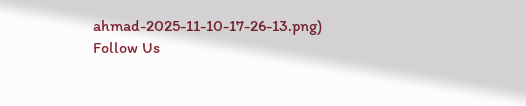ahmad-2025-11-10-17-26-13.png)
Follow Us